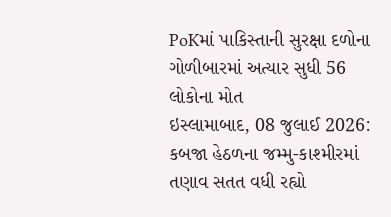PoKમાં પાકિસ્તાની સુરક્ષા દળોના ગોળીબારમાં અત્યાર સુધી 56 લોકોના મોત
ઇસ્લામાબાદ, 08 જુલાઈ 2026: કબજા હેઠળના જમ્મુ-કાશ્મીરમાં તણાવ સતત વધી રહ્યો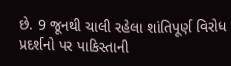છે. 9 જૂનથી ચાલી રહેલા શાંતિપૂર્ણ વિરોધ પ્રદર્શનો પર પાકિસ્તાની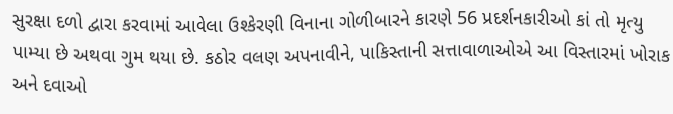સુરક્ષા દળો દ્વારા કરવામાં આવેલા ઉશ્કેરણી વિનાના ગોળીબારને કારણે 56 પ્રદર્શનકારીઓ કાં તો મૃત્યુ પામ્યા છે અથવા ગુમ થયા છે. કઠોર વલણ અપનાવીને, પાકિસ્તાની સત્તાવાળાઓએ આ વિસ્તારમાં ખોરાક અને દવાઓ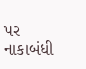પર નાકાબંધી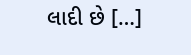લાદી છે […]